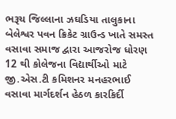ભરૂચ જિલ્લાના ઝઘડિયા તાલુકાના બેલેશ્વર પવન ક્રિકેટ ગ્રાઉન્ડ ખાતે સમસ્ત વસાવા સમાજ દ્વારા આજરોજ ધોરણ 12 થી કોલેજના વિદ્યાર્થીઓ માટે જી.એસ.ટી કમિશનર મનહરભાઈ વસાવા માર્ગદર્શન હેઠળ કારકિર્દી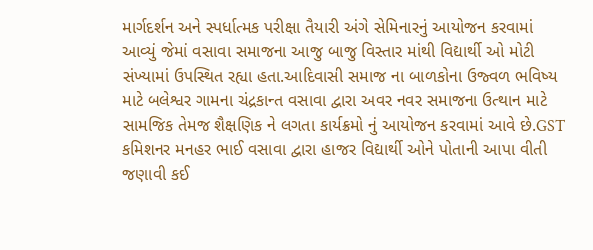માર્ગદર્શન અને સ્પર્ધાત્મક પરીક્ષા તૈયારી અંગે સેમિનારનું આયોજન કરવામાં આવ્યું જેમાં વસાવા સમાજના આજુ બાજુ વિસ્તાર માંથી વિદ્યાર્થી ઓ મોટી સંખ્યામાં ઉપસ્થિત રહ્યા હતા.આદિવાસી સમાજ ના બાળકોના ઉજ્વળ ભવિષ્ય માટે બલેશ્વર ગામના ચંદ્રકાન્ત વસાવા દ્વારા અવર નવર સમાજના ઉત્થાન માટે સામજિક તેમજ શૈક્ષણિક ને લગતા કાર્યક્રમો નું આયોજન કરવામાં આવે છે.GST કમિશનર મનહર ભાઈ વસાવા દ્વારા હાજર વિદ્યાર્થી ઓને પોતાની આપા વીતી જણાવી કઈ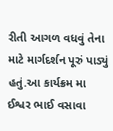રીતી આગળ વધવું તેના માટે માર્ગદર્શન પૂરું પાડ્યું હતું.આ કાર્યક્રમ મા ઈશ્વર ભાઈ વસાવા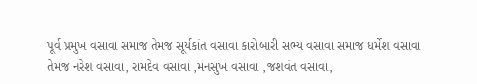પૂર્વ પ્રમુખ વસાવા સમાજ તેમજ સૂર્યકાંત વસાવા કારોબારી સભ્ય વસાવા સમાજ ધર્મેશ વસાવા તેમજ નરેશ વસાવા, રામદેવ વસાવા ,મનસુખ વસાવા ,જશવંત વસાવા,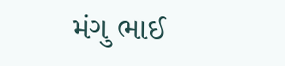મંગુ ભાઈ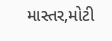માસ્તર,મોટી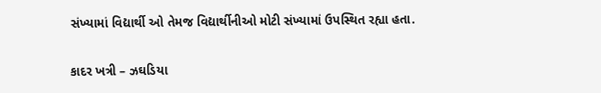સંખ્યામાં વિદ્યાર્થી ઓ તેમજ વિદ્યાર્થીનીઓ મોટી સંખ્યામાં ઉપસ્થિત રહ્યા હતા.

કાદર ખત્રી – ઝઘડિયા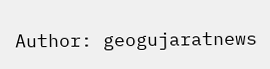Author: geogujaratnews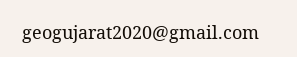geogujarat2020@gmail.com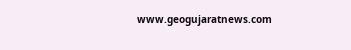www.geogujaratnews.com